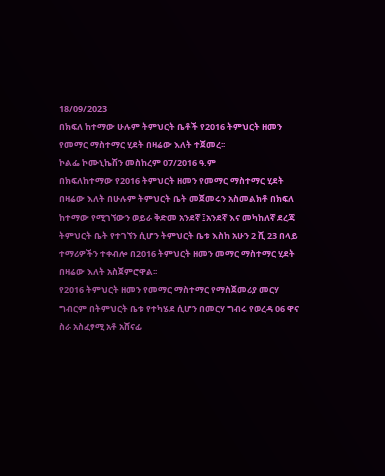18/09/2023
በክፍለ ከተማው ሁሉም ትምህርት ቤቶች የ2016 ትምህርት ዘመን የመማር ማስተማር ሂደት በዛሬው እለት ተጀመረ፡፡
ኮልፌ ኮሙኒኬሽን መስከረም 07/2016 ዓ.ም
በክፍለከተማው የ2016 ትምህርት ዘመን የመማር ማስተማር ሂደት በዛሬው እለት በሁሉም ትምህርት ቤት መጀመሩን አስመልክቶ በክፍለ ከተማው የሚገኘውን ወይራ ቅድመ አንደኛ ፤አንደኛ እና መካከለኛ ደረጃ ትምህርት ቤት የተገኘን ሲሆን ትምህርት ቤቱ እስከ አሁን 2 ሺ 23 በላይ ተማሪዎችን ተቀብሎ በ2016 ትምህርት ዘመን መማር ማስተማር ሂደት በዛሬው እለት አስጀምሮዋል፡፡
የ2016 ትምህርት ዘመን የመማር ማስተማር የማስጀመሪያ መርሃ ግብርም በትምህርት ቤቱ የተካሄደ ሲሆን በመርሃ ግብሩ የወረዳ 06 ዋና ስራ አስፈፃሚ አቶ አሸናፊ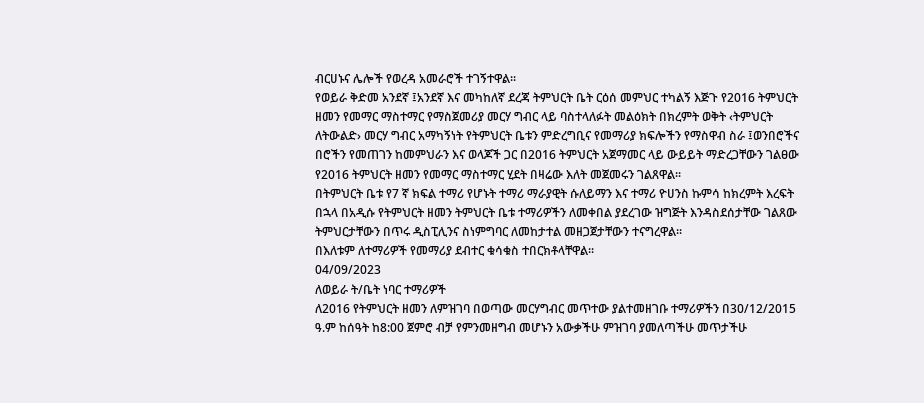ብርሀኑና ሌሎች የወረዳ አመራሮች ተገኝተዋል፡፡
የወይራ ቅድመ አንደኛ ፤አንደኛ እና መካከለኛ ደረጃ ትምህርት ቤት ርዕሰ መምህር ተካልኝ እጅጉ የ2016 ትምህርት ዘመን የመማር ማስተማር የማስጀመሪያ መርሃ ግብር ላይ ባስተላለፉት መልዕክት በክረምት ወቅት ‹ትምህርት ለትውልድ› መርሃ ግብር አማካኝነት የትምህርት ቤቱን ምድረግቢና የመማሪያ ክፍሎችን የማስዋብ ስራ ፤ወንበሮችና በሮችን የመጠገን ከመምህራን እና ወላጆች ጋር በ2016 ትምህርት አጀማመር ላይ ውይይት ማድረጋቸውን ገልፀው የ2016 ትምህርት ዘመን የመማር ማስተማር ሂደት በዛሬው እለት መጀመሩን ገልጸዋል፡፡
በትምህርት ቤቱ የ7 ኛ ክፍል ተማሪ የሆኑት ተማሪ ማራያዊት ሱለይማን እና ተማሪ ዮሀንስ ኩምሳ ከክረምት እረፍት በኋላ በአዲሱ የትምህርት ዘመን ትምህርት ቤቱ ተማሪዎችን ለመቀበል ያደረገው ዝግጅት እንዳስደሰታቸው ገልጸው ትምህርታቸውን በጥሩ ዲስፒሊንና ስነምግባር ለመከታተል መዘጋጀታቸውን ተናግረዋል፡፡
በእለቱም ለተማሪዎች የመማሪያ ደብተር ቁሳቁስ ተበርክቶላቸዋል፡፡
04/09/2023
ለወይራ ት/ቤት ነባር ተማሪዎች
ለ2016 የትምህርት ዘመን ለምዝገባ በወጣው መርሃግብር መጥተው ያልተመዘገቡ ተማሪዎችን በ30/12/2015 ዓ.ም ከሰዓት ከ8:00 ጀምሮ ብቻ የምንመዘግብ መሆኑን አውቃችሁ ምዝገባ ያመለጣችሁ መጥታችሁ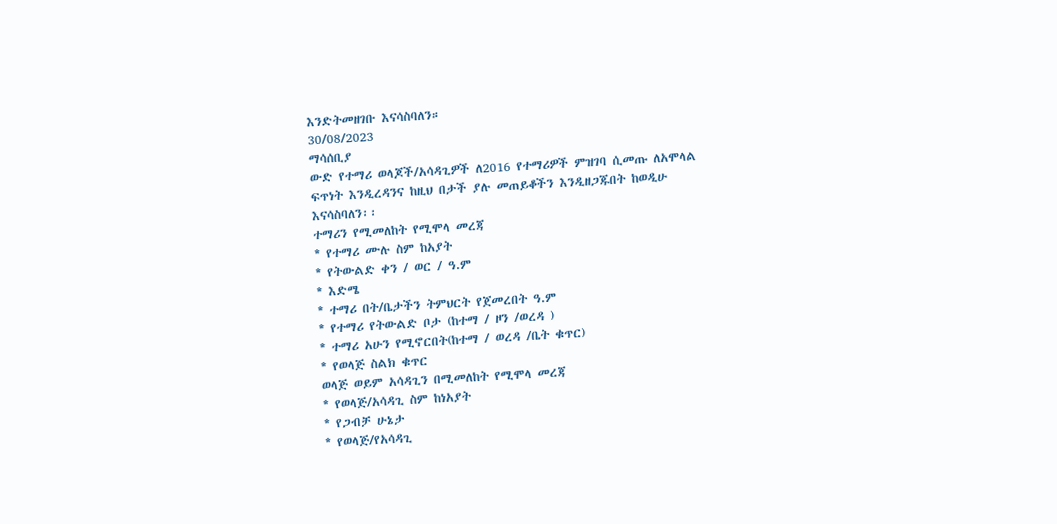እንድትመዘገቡ እናሳስባለን።
30/08/2023
ማሳሰቢያ
ውድ የተማሪ ወላጆች/አሳዳጊዎች ለ2016 የተማሪዎች ምዝገባ ሲመጡ ለአሞላል ፍጥነት እንዲረዳንና ከዚህ በታች ያሉ መጠይቆችን እንዲዘጋጁበት ከወዲሁ እናሳስባለን፡፡
ተማሪን የሚመለከት የሚሞላ መረጃ
* የተማሪ ሙሉ ስም ከአያት
* የትውልድ ቀን / ወር / ዓ.ም
* እድሜ
* ተማሪ በት/ቤታችን ትምህርት የጀመረበት ዓ.ም
* የተማሪ የትውልድ ቦታ (ከተማ / ዞን /ወረዳ )
* ተማሪ አሁን የሚኖርበት(ከተማ / ወረዳ /ቤት ቁጥር)
* የወላጅ ስልክ ቁጥር
ወላጅ ወይም አሳዳጊን በሚመለከት የሚሞላ መረጃ
* የወላጅ/አሳዳጊ ስም ከነአያት
* የጋብቻ ሁኔታ
* የወላጅ/የአሳዳጊ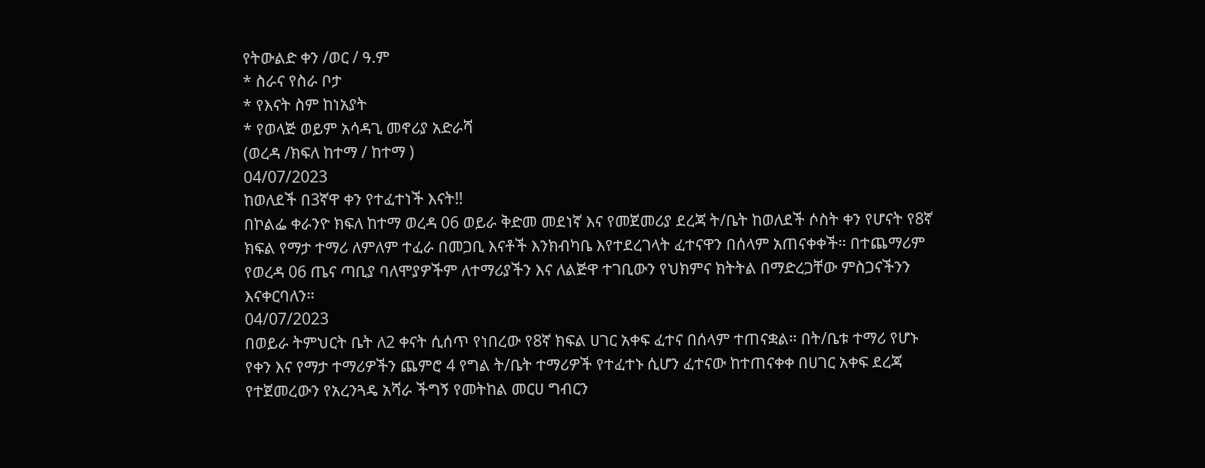የትውልድ ቀን /ወር / ዓ.ም
* ስራና የስራ ቦታ
* የእናት ስም ከነአያት
* የወላጅ ወይም አሳዳጊ መኖሪያ አድራሻ
(ወረዳ /ክፍለ ከተማ / ከተማ )
04/07/2023
ከወለደች በ3ኛዋ ቀን የተፈተነች እናት!!
በኮልፌ ቀራንዮ ክፍለ ከተማ ወረዳ 06 ወይራ ቅድመ መደነኛ እና የመጀመሪያ ደረጃ ት/ቤት ከወለደች ሶስት ቀን የሆናት የ8ኛ ክፍል የማታ ተማሪ ለምለም ተፈራ በመጋቢ እናቶች እንክብካቤ እየተደረገላት ፈተናዋን በሰላም አጠናቀቀች። በተጨማሪም
የወረዳ 06 ጤና ጣቢያ ባለሞያዎችም ለተማሪያችን እና ለልጅዋ ተገቢውን የህክምና ክትትል በማድረጋቸው ምስጋናችንን እናቀርባለን።
04/07/2023
በወይራ ትምህርት ቤት ለ2 ቀናት ሲሰጥ የነበረው የ8ኛ ክፍል ሀገር አቀፍ ፈተና በሰላም ተጠናቋል። በት/ቤቱ ተማሪ የሆኑ የቀን እና የማታ ተማሪዎችን ጨምሮ 4 የግል ት/ቤት ተማሪዎች የተፈተኑ ሲሆን ፈተናው ከተጠናቀቀ በሀገር አቀፍ ደረጃ የተጀመረውን የአረንጓዴ አሻራ ችግኝ የመትከል መርሀ ግብርን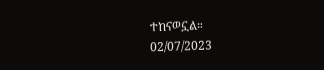ተከናወኗል።
02/07/2023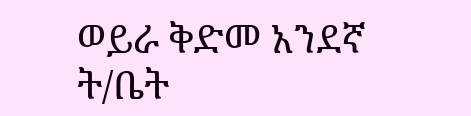ወይራ ቅድመ አንደኛ ት/ቤት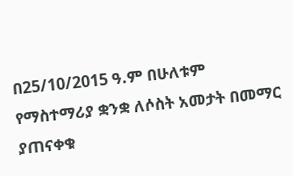በ25/10/2015 ዓ.ም በሁለቱም የማስተማሪያ ቋንቋ ለሶስት አመታት በመማር ያጠናቀቁ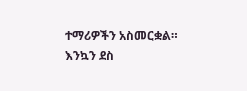ተማሪዎችን አስመርቋል።
እንኳን ደስ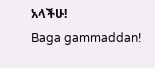አላችሁ!
Baga gammaddan!